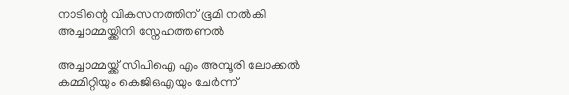നാടിന്റെ വികസനത്തിന് ഭൂമി നൽകി
അച്ചാമ്മയ്ക്കിനി സ്നേഹത്തണൽ

അച്ചാമ്മയ്ക്ക് സിപിഐ എം അമ്പൂരി ലോക്കൽ കമ്മിറ്റിയും കെജിഒഎയും ചേർന്ന്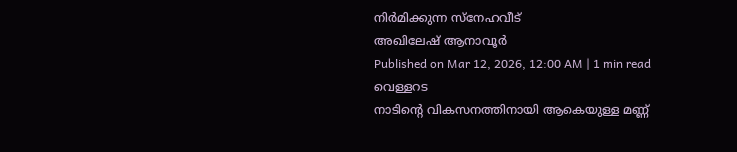നിർമിക്കുന്ന സ്നേഹവീട്
അഖിലേഷ് ആനാവൂർ
Published on Mar 12, 2026, 12:00 AM | 1 min read
വെള്ളറട
നാടിന്റെ വികസനത്തിനായി ആകെയുള്ള മണ്ണ്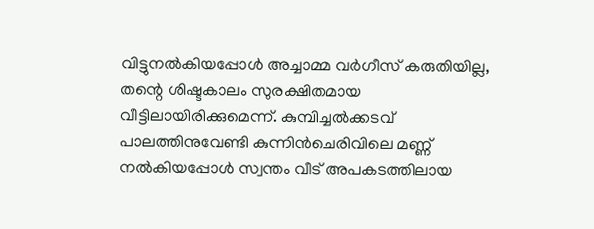വിട്ടുനൽകിയപ്പോൾ അച്ചാമ്മ വർഗീസ് കരുതിയില്ല, തന്റെ ശിഷ്ടകാലം സുരക്ഷിതമായ വീട്ടിലായിരിക്കുമെന്ന്. കുമ്പിച്ചൽക്കടവ് പാലത്തിനുവേണ്ടി കുന്നിൻചെരിവിലെ മണ്ണ് നൽകിയപ്പോൾ സ്വന്തം വീട് അപകടത്തിലായ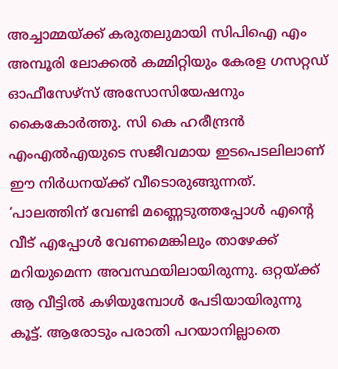അച്ചാമ്മയ്ക്ക് കരുതലുമായി സിപിഐ എം അമ്പൂരി ലോക്കൽ കമ്മിറ്റിയും കേരള ഗസറ്റഡ് ഓഫീസേഴ്സ് അസോസിയേഷനും കൈകോർത്തു. സി കെ ഹരീന്ദ്രൻ എംഎൽഎയുടെ സജീവമായ ഇടപെടലിലാണ് ഈ നിർധനയ്ക്ക് വീടൊരുങ്ങുന്നത്. ‘പാലത്തിന് വേണ്ടി മണ്ണെടുത്തപ്പോൾ എന്റെ വീട് എപ്പോൾ വേണമെങ്കിലും താഴേക്ക് മറിയുമെന്ന അവസ്ഥയിലായിരുന്നു. ഒറ്റയ്ക്ക് ആ വീട്ടിൽ കഴിയുമ്പോൾ പേടിയായിരുന്നു കൂട്ട്. ആരോടും പരാതി പറയാനില്ലാതെ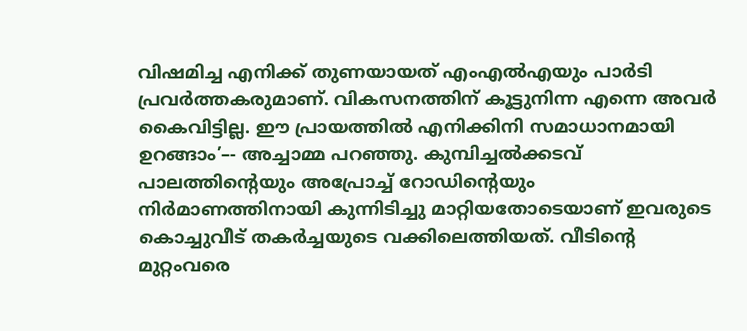വിഷമിച്ച എനിക്ക് തുണയായത് എംഎൽഎയും പാർടി പ്രവർത്തകരുമാണ്. വികസനത്തിന് കൂട്ടുനിന്ന എന്നെ അവർ കൈവിട്ടില്ല. ഈ പ്രായത്തിൽ എനിക്കിനി സമാധാനമായി ഉറങ്ങാം’–- അച്ചാമ്മ പറഞ്ഞു. കുമ്പിച്ചൽക്കടവ് പാലത്തിന്റെയും അപ്രോച്ച് റോഡിന്റെയും നിർമാണത്തിനായി കുന്നിടിച്ചു മാറ്റിയതോടെയാണ് ഇവരുടെ കൊച്ചുവീട് തകർച്ചയുടെ വക്കിലെത്തിയത്. വീടിന്റെ മുറ്റംവരെ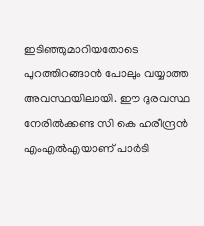ഇടിഞ്ഞുമാറിയതോടെ പുറത്തിറങ്ങാൻ പോലും വയ്യാത്ത അവസ്ഥയിലായി. ഈ ദുരവസ്ഥ നേരിൽക്കണ്ട സി കെ ഹരീന്ദ്രൻ എംഎൽഎയാണ് പാർടി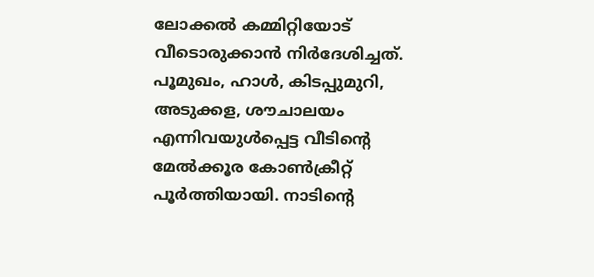ലോക്കൽ കമ്മിറ്റിയോട് വീടൊരുക്കാൻ നിർദേശിച്ചത്. പൂമുഖം, ഹാൾ, കിടപ്പുമുറി, അടുക്കള, ശൗചാലയം എന്നിവയുൾപ്പെട്ട വീടിന്റെ മേൽക്കൂര കോൺക്രീറ്റ് പൂർത്തിയായി. നാടിന്റെ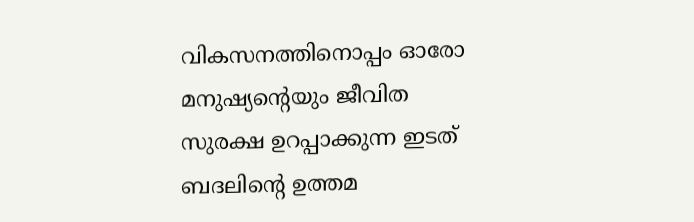വികസനത്തിനൊപ്പം ഓരോ മനുഷ്യന്റെയും ജീവിത സുരക്ഷ ഉറപ്പാക്കുന്ന ഇടത് ബദലിന്റെ ഉത്തമ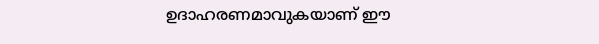ഉദാഹരണമാവുകയാണ് ഈ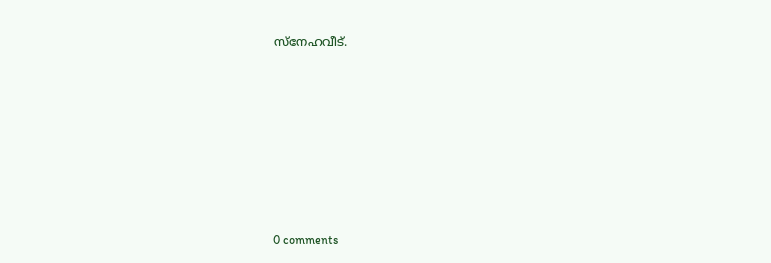സ്നേഹവീട്.










0 comments